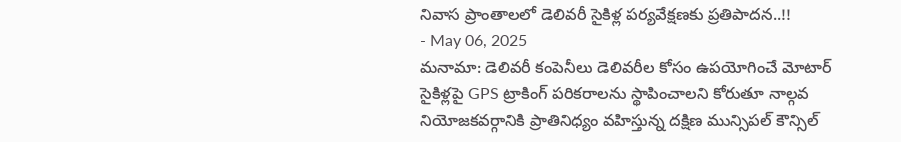నివాస ప్రాంతాలలో డెలివరీ సైకిళ్ల పర్యవేక్షణకు ప్రతిపాదన..!!
- May 06, 2025
మనామా: డెలివరీ కంపెనీలు డెలివరీల కోసం ఉపయోగించే మోటార్ సైకిళ్లపై GPS ట్రాకింగ్ పరికరాలను స్థాపించాలని కోరుతూ నాల్గవ నియోజకవర్గానికి ప్రాతినిధ్యం వహిస్తున్న దక్షిణ మున్సిపల్ కౌన్సిల్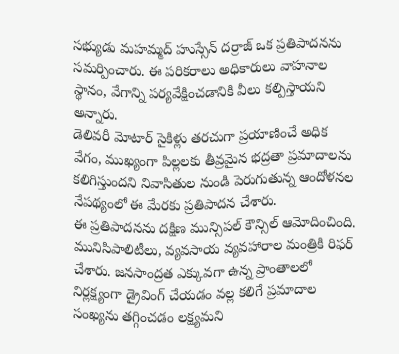సభ్యుడు మహమ్మద్ హుస్సేన్ దర్రాజ్ ఒక ప్రతిపాదనను సమర్పించారు. ఈ పరికరాలు అధికారులు వాహనాల స్థానం, వేగాన్ని పర్యవేక్షించడానికి వీలు కల్పిస్తాయని అన్నారు.
డెలివరీ మోటార్ సైకిళ్లు తరచుగా ప్రయాణించే అధిక వేగం, ముఖ్యంగా పిల్లలకు తీవ్రమైన భద్రతా ప్రమాదాలను కలిగిస్తుందని నివాసితుల నుండి పెరుగుతున్న ఆందోళనల నేపథ్యంలో ఈ మేరకు ప్రతిపాదన చేశారు.
ఈ ప్రతిపాదనను దక్షిణ మున్సిపల్ కౌన్సిల్ ఆమోదించింది. మునిసిపాలిటీలు, వ్యవసాయ వ్యవహారాల మంత్రికి రిఫర్ చేశారు. జనసాంద్రత ఎక్కువగా ఉన్న ప్రాంతాలలో నిర్లక్ష్యంగా డ్రైవింగ్ చేయడం వల్ల కలిగే ప్రమాదాల సంఖ్యను తగ్గించడం లక్ష్యమని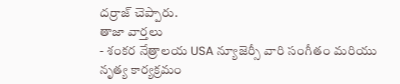దర్రాజ్ చెప్పారు.
తాజా వార్తలు
- శంకర నేత్రాలయ USA న్యూజెర్సీ వారి సంగీతం మరియు నృత్య కార్యక్రమం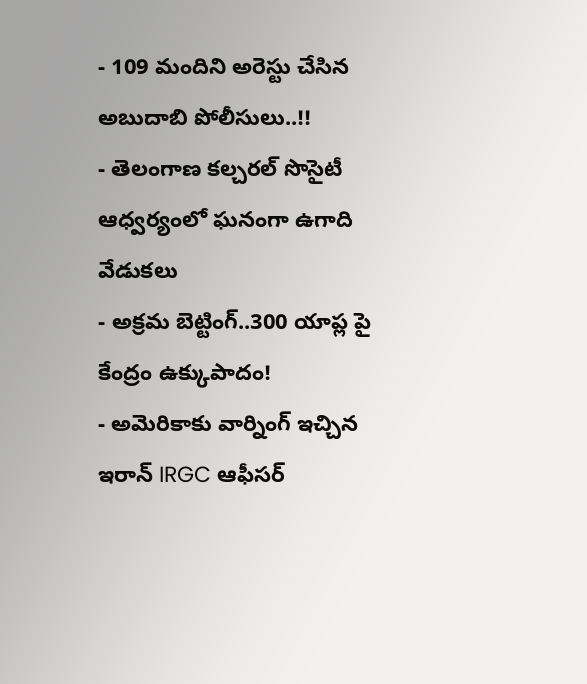- 109 మందిని అరెస్టు చేసిన అబుదాబి పోలీసులు..!!
- తెలంగాణ కల్చరల్ సొసైటీ ఆధ్వర్యంలో ఘనంగా ఉగాది వేడుకలు
- అక్రమ బెట్టింగ్..300 యాప్ల పై కేంద్రం ఉక్కుపాదం!
- అమెరికాకు వార్నింగ్ ఇచ్చిన ఇరాన్ IRGC ఆఫీసర్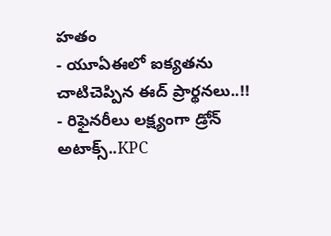హతం
- యూఏఈలో ఐక్యతను చాటిచెప్పిన ఈద్ ప్రార్థనలు..!!
- రిఫైనరీలు లక్ష్యంగా డ్రోన్ అటాక్స్..KPC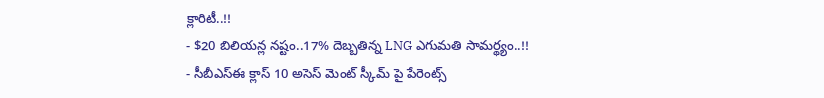క్లారిటీ..!!
- $20 బిలియన్ల నష్టం..17% దెబ్బతిన్న LNG ఎగుమతి సామర్థ్యం..!!
- సీబీఎస్ఈ క్లాస్ 10 అసెస్ మెంట్ స్కీమ్ పై పేరెంట్స్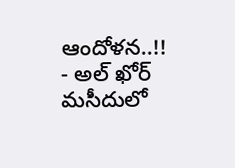ఆందోళన..!!
- అల్ ఖోర్ మసీదులో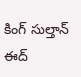కింగ్ సుల్తాన్ ఈద్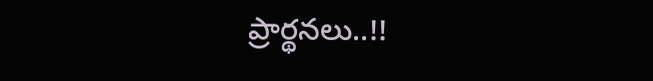ప్రార్థనలు..!!